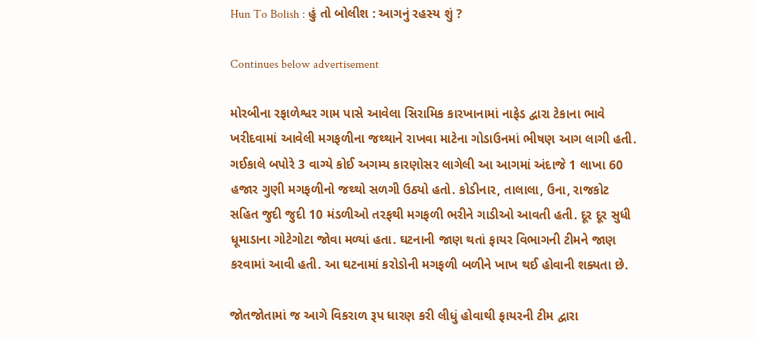Hun To Bolish : હું તો બોલીશ : આગનું રહસ્ય શું ?

Continues below advertisement

મોરબીના રફાળેશ્વર ગામ પાસે આવેલા સિરામિક કારખાનામાં નાફેડ દ્વારા ટેકાના ભાવે ખરીદવામાં આવેલી મગફળીના જથ્થાને રાખવા માટેના ગોડાઉનમાં ભીષણ આગ લાગી હતી. ગઈકાલે બપોરે 3 વાગ્યે કોઈ અગમ્ય કારણોસર લાગેલી આ આગમાં અંદાજે 1 લાખા 60 હજાર ગુણી મગફળીનો જથ્થો સળગી ઉઠ્યો હતો. કોડીનાર, તાલાલા, ઉના, રાજકોટ સહિત જુદી જુદી 10 મંડળીઓ તરફથી મગફળી ભરીને ગાડીઓ આવતી હતી. દૂર દૂર સુધી ધૂમાડાના ગોટેગોટા જોવા મળ્યાં હતા. ઘટનાની જાણ થતાં ફાયર વિભાગની ટીમને જાણ કરવામાં આવી હતી. આ ઘટનામાં કરોડોની મગફળી બળીને ખાખ થઈ હોવાની શક્યતા છે.

જોતજોતામાં જ આગે વિકરાળ રૂપ ધારણ કરી લીધું હોવાથી ફાયરની ટીમ દ્વારા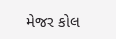મેજર કોલ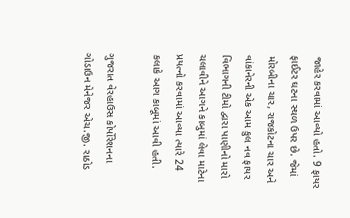જાહેર કરવામાં આવ્યો હતો. 9 ફાયર ફાઈટર ઘટના સ્થળ ઉપર છે. જેમાં મોરબીના ચાર, રાજકોટના ચાર અને વાંકાનેરની એક આમ કુલ નવ ફાયર વિભાગની ટીમો દ્વારા પાણીનો મારો ચલાવીને આગને કાબુમાં લેવા માટેના પ્રયત્નો કરવામાં આવ્યા ત્યારે 24 કલાકે આગ કાબૂમાં આવી હતી.

ગુજરાત વેરહાઉસ કોર્પોરેશનના ગોડાઉન મેનેજર એચ.જી. રાઠોડ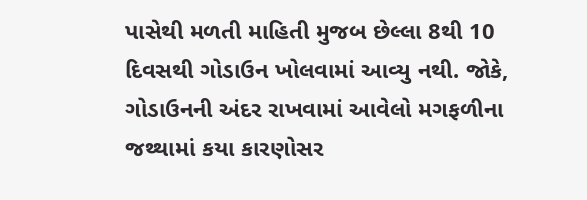પાસેથી મળતી માહિતી મુજબ છેલ્લા 8થી 10 દિવસથી ગોડાઉન ખોલવામાં આવ્યુ નથી. જોકે, ગોડાઉનની અંદર રાખવામાં આવેલો મગફળીના જથ્થામાં કયા કારણોસર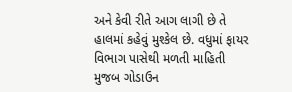અને કેવી રીતે આગ લાગી છે તે હાલમાં કહેવું મુશ્કેલ છે. વધુમાં ફાયર વિભાગ પાસેથી મળતી માહિતી મુજબ ગોડાઉન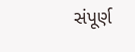સંપૂર્ણ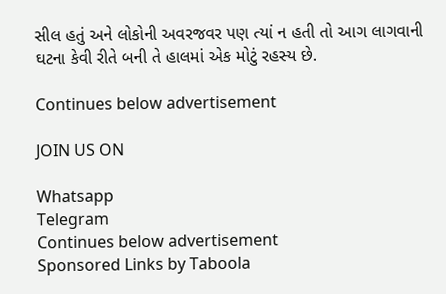સીલ હતું અને લોકોની અવરજવર પણ ત્યાં ન હતી તો આગ લાગવાની ઘટના કેવી રીતે બની તે હાલમાં એક મોટું રહસ્ય છે.

Continues below advertisement

JOIN US ON

Whatsapp
Telegram
Continues below advertisement
Sponsored Links by Taboola